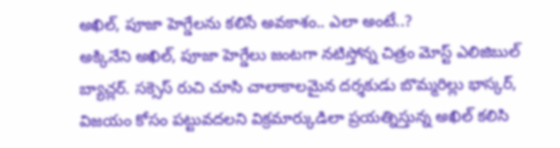అఖిల్, పూజా హెగ్డేలను కలిసే అవకాశం.. ఎలా అంటే..?
అక్కినేని అఖిల్, పూజా హెగ్డేలు జంటగా నటిస్తోన్న చిత్రం మోస్ట్ ఎలిజిబుల్ బ్యాచ్లర్. సక్సెస్ రుచి చూసి చాలాకాలమైన దర్శకుడు బొమ్మరిల్లు భాస్కర్, విజయం కోసం పట్టువదలని విక్రమార్కుడిలా ప్రయత్నిస్తున్న అఖిల్ కలిసి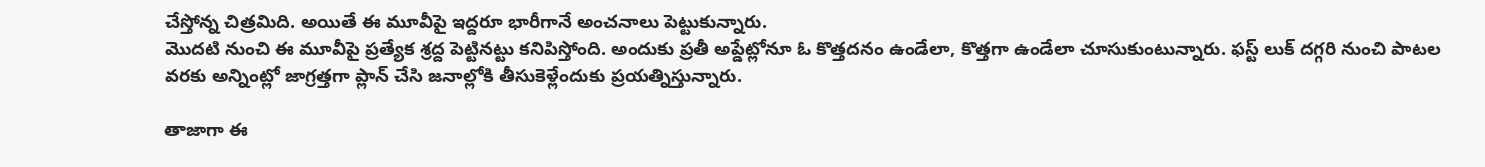చేస్తోన్న చిత్రమిది. అయితే ఈ మూవీపై ఇద్దరూ భారీగానే అంచనాలు పెట్టుకున్నారు.
మొదటి నుంచి ఈ మూవీపై ప్రత్యేక శ్రద్ద పెట్టినట్టు కనిపిస్తోంది. అందుకు ప్రతీ అప్డేట్లోనూ ఓ కొత్తదనం ఉండేలా, కొత్తగా ఉండేలా చూసుకుంటున్నారు. ఫస్ట్ లుక్ దగ్గరి నుంచి పాటల వరకు అన్నింట్లో జాగ్రత్తగా ప్లాన్ చేసి జనాల్లోకి తీసుకెళ్లేందుకు ప్రయత్నిస్తున్నారు.

తాజాగా ఈ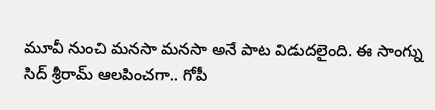మూవీ నుంచి మనసా మనసా అనే పాట విడుదలైంది. ఈ సాంగ్ను సిద్ శ్రీరామ్ ఆలపించగా.. గోపీ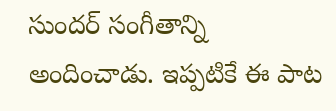సుందర్ సంగీతాన్ని అందించాడు. ఇప్పటికే ఈ పాట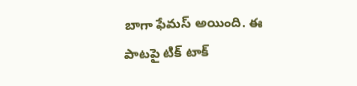బాగా ఫేమస్ అయింది. ఈ పాటపై టిక్ టాక్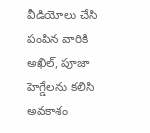వీడియోలు చేసి పంపిన వారికి అఖిల్, పూజా హెగ్డేలను కలిసి అవకాశం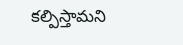కల్పిస్తామని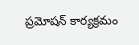ప్రమోషన్ కార్యక్రమం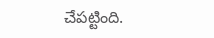చేపట్టింది.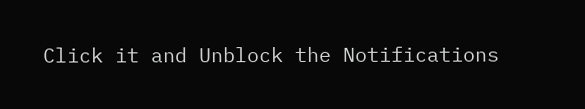Click it and Unblock the Notifications